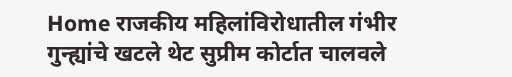Home राजकीय महिलांविरोधातील गंभीर गुन्ह्यांचे खटले थेट सुप्रीम कोर्टात चालवले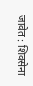जावेत : शिवसेना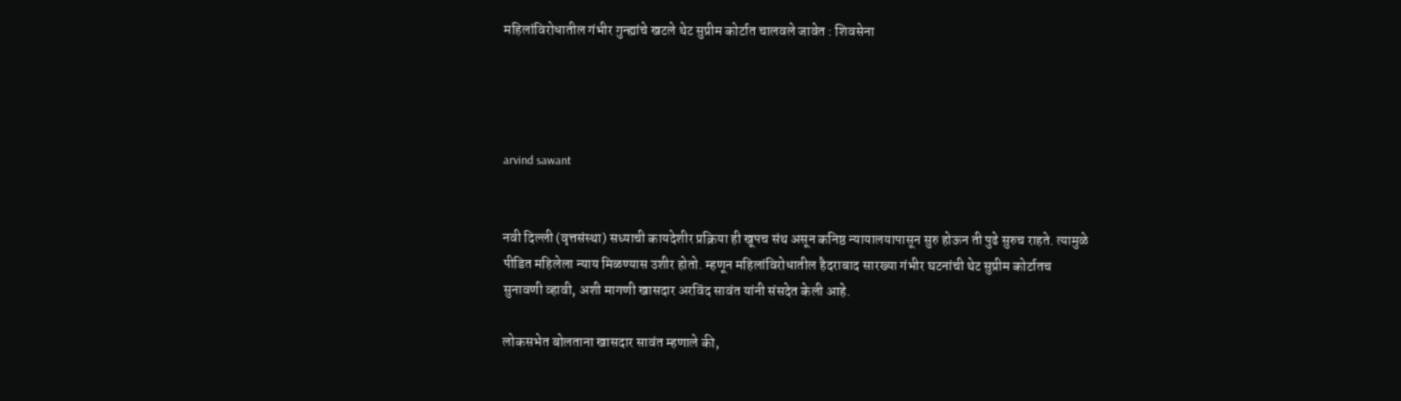महिलांविरोधातील गंभीर गुन्ह्यांचे खटले थेट सुप्रीम कोर्टात चालवले जावेत : शिवसेना




arvind sawant


नवी दिल्ली (वृत्तसंस्था) सध्याची कायदेशीर प्रक्रिया ही खूपच संथ असून कनिष्ठ न्यायालयापासून सुरु होऊन ती पुढे सुरुच राहते. त्यामुळे पीडित महिलेला न्याय मिळण्यास उशीर होतो. म्हणून महिलांविरोधातील हैदराबाद सारख्या गंभीर घटनांची थेट सुप्रीम कोर्टातच सुनावणी व्हावी, अशी मागणी खासदार अरविंद सावंत यांनी संसदेत केली आहे.

लोकसभेत बोलताना खासदार सावंत म्हणाले की,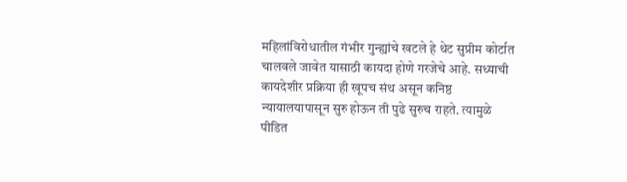महिलांविरोधातील गंभीर गुन्ह्यांचे खटले हे थेट सुप्रीम कोर्टात चालवले जावेत यासाठी कायदा होणे गरजेचे आहे. सध्याची कायदेशीर प्रक्रिया ही खूपच संथ असून कनिष्ठ न्यायालयापासून सुरु होऊन ती पुढे सुरुच राहते. त्यामुळे पीडित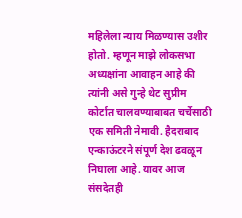महिलेला न्याय मिळण्यास उशीर होतो. म्हणून माझे लोकसभा अध्यक्षांना आवाहन आहे की त्यांनी असे गुन्हे थेट सुप्रीम कोर्टात चालवण्याबाबत चर्चेसाठी एक समिती नेमावी. हैदराबाद एन्काऊंटरने संपूर्ण देश ढवळून निघाला आहे. यावर आज संसदेतही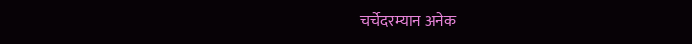चर्चेदरम्यान अनेक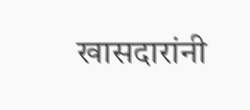खासदारांनी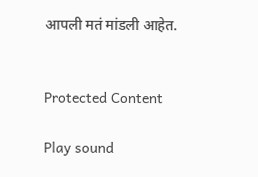आपली मतं मांडली आहेत.


Protected Content

Play sound